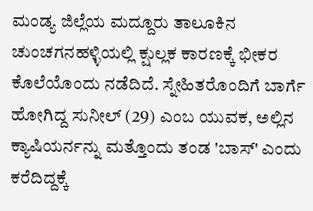ಮಂಡ್ಯ ಜಿಲ್ಲೆಯ ಮದ್ದೂರು ತಾಲೂಕಿನ ಚುಂಚಗನಹಳ್ಳಿಯಲ್ಲಿ ಕ್ಷುಲ್ಲಕ ಕಾರಣಕ್ಕೆ ಭೀಕರ ಕೊಲೆಯೊಂದು ನಡೆದಿದೆ. ಸ್ನೇಹಿತರೊಂದಿಗೆ ಬಾರ್ಗೆ ಹೋಗಿದ್ದ ಸುನೀಲ್ (29) ಎಂಬ ಯುವಕ, ಅಲ್ಲಿನ ಕ್ಯಾಷಿಯರ್ನನ್ನು ಮತ್ತೊಂದು ತಂಡ 'ಬಾಸ್' ಎಂದು ಕರೆದಿದ್ದಕ್ಕೆ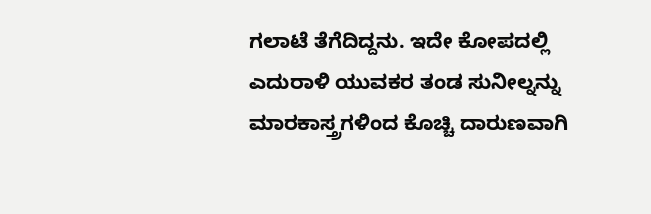ಗಲಾಟೆ ತೆಗೆದಿದ್ದನು. ಇದೇ ಕೋಪದಲ್ಲಿ ಎದುರಾಳಿ ಯುವಕರ ತಂಡ ಸುನೀಲ್ನನ್ನು ಮಾರಕಾಸ್ತ್ರಗಳಿಂದ ಕೊಚ್ಚಿ ದಾರುಣವಾಗಿ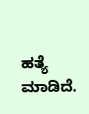ಹತ್ಯೆ ಮಾಡಿದೆ.